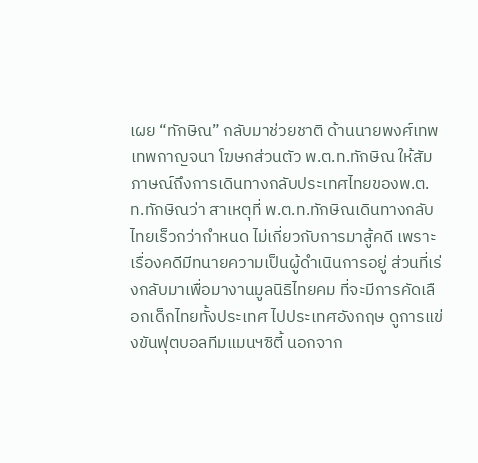เผย “ทักษิณ” กลับมาช่วยชาติ ด้านนายพงศ์เทพ เทพกาญจนา โฆษกส่วนตัว พ.ต.ท.ทักษิณ ให้สัมภาษณ์ถึงการเดินทางกลับประเทศไทยของพ.ต.ท.ทักษิณว่า สาเหตุที่ พ.ต.ท.ทักษิณเดินทางกลับไทยเร็วกว่ากำหนด ไม่เกี่ยวกับการมาสู้คดี เพราะเรื่องคดีมีทนายความเป็นผู้ดำเนินการอยู่ ส่วนที่เร่งกลับมาเพื่อมางานมูลนิธิไทยคม ที่จะมีการคัดเลือกเด็กไทยทั้งประเทศ ไปประเทศอังกฤษ ดูการแข่งขันฟุตบอลทีมแมนฯซิตี้ นอกจาก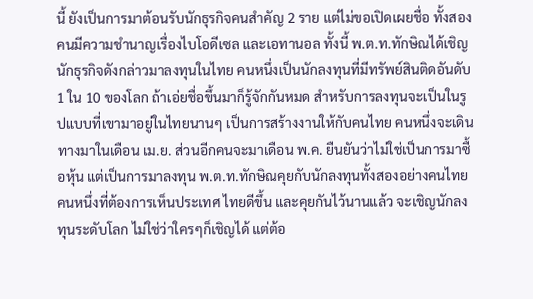นี้ ยังเป็นการมาต้อนรับนักธุรกิจคนสำคัญ 2 ราย แต่ไม่ขอเปิดเผยชื่อ ทั้งสองคนมีความชำนาญเรื่องไบโอดีเซล และเอทานอล ทั้งนี้ พ.ต.ท.ทักษิณได้เชิญนักธุรกิจดังกล่าวมาลงทุนในไทย คนหนึ่งเป็นนักลงทุนที่มีทรัพย์สินติดอันดับ 1 ใน 10 ของโลก ถ้าเอ่ยชื่อขึ้นมาก็รู้จักกันหมด สำหรับการลงทุนจะเป็นในรูปแบบที่เขามาอยู่ในไทยนานๆ เป็นการสร้างงานให้กับคนไทย คนหนึ่งจะเดินทางมาในเดือน เม.ย. ส่วนอีกคนจะมาเดือน พ.ค. ยืนยันว่าไม่ใช่เป็นการมาซื้อหุ้น แต่เป็นการมาลงทุน พ.ต.ท.ทักษิณคุยกับนักลงทุนทั้งสองอย่างคนไทยคนหนึ่งที่ต้องการเห็นประเทศ ไทยดีขึ้น และคุยกันไว้นานแล้ว จะเชิญนักลงทุนระดับโลก ไม่ใช่ว่าใครๆก็เชิญได้ แต่ต้อ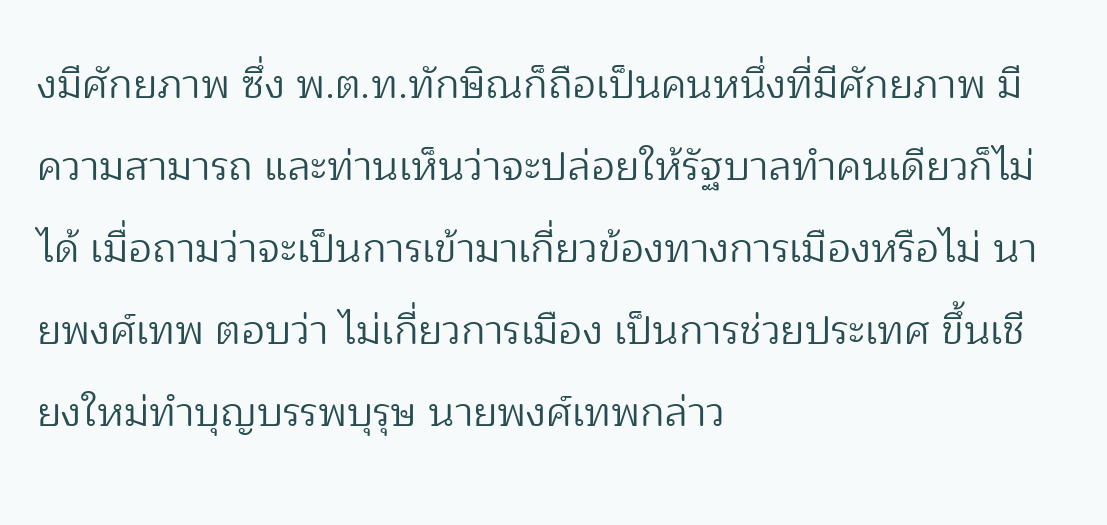งมีศักยภาพ ซึ่ง พ.ต.ท.ทักษิณก็ถือเป็นคนหนึ่งที่มีศักยภาพ มีความสามารถ และท่านเห็นว่าจะปล่อยให้รัฐบาลทำคนเดียวก็ไม่ได้ เมื่อถามว่าจะเป็นการเข้ามาเกี่ยวข้องทางการเมืองหรือไม่ นายพงศ์เทพ ตอบว่า ไม่เกี่ยวการเมือง เป็นการช่วยประเทศ ขึ้นเชียงใหม่ทำบุญบรรพบุรุษ นายพงศ์เทพกล่าว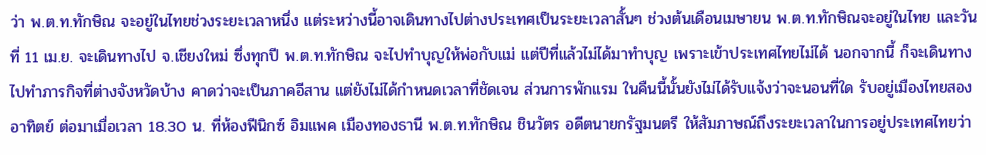ว่า พ.ต.ท.ทักษิณ จะอยู่ในไทยช่วงระยะเวลาหนึ่ง แต่ระหว่างนี้อาจเดินทางไปต่างประเทศเป็นระยะเวลาสั้นๆ ช่วงต้นเดือนเมษายน พ.ต.ท.ทักษิณจะอยู่ในไทย และวันที่ 11 เม.ย. จะเดินทางไป จ.เชียงใหม่ ซึ่งทุกปี พ.ต.ท.ทักษิณ จะไปทำบุญให้พ่อกับแม่ แต่ปีที่แล้วไม่ได้มาทำบุญ เพราะเข้าประเทศไทยไม่ได้ นอกจากนี้ ก็จะเดินทางไปทำภารกิจที่ต่างจังหวัดบ้าง คาดว่าจะเป็นภาคอีสาน แต่ยังไม่ได้กำหนดเวลาที่ชัดเจน ส่วนการพักแรม ในคืนนี้นั้นยังไม่ได้รับแจ้งว่าจะนอนที่ใด รับอยู่เมืองไทยสองอาทิตย์ ต่อมาเมื่อเวลา 18.30 น. ที่ห้องฟีนิกซ์ อิมแพค เมืองทองธานี พ.ต.ท.ทักษิณ ชินวัตร อดีตนายกรัฐมนตรี ให้สัมภาษณ์ถึงระยะเวลาในการอยู่ประเทศไทยว่า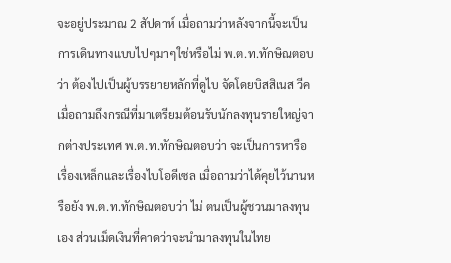จะอยู่ประมาณ 2 สัปดาห์ เมื่อถามว่าหลังจากนี้จะเป็นการเดินทางแบบไปๆมาๆใช่หรือไม่ พ.ต.ท.ทักษิณตอบว่า ต้องไปเป็นผู้บรรยายหลักที่ดูไบ จัดโดยบิสสิเนส วีค เมื่อถามถึงกรณีที่มาเตรียมต้อนรับนักลงทุนรายใหญ่จากต่างประเทศ พ.ต.ท.ทักษิณตอบว่า จะเป็นการหารือเรื่องเหล็กและเรื่องไบโอดีเซล เมื่อถามว่าได้คุยไว้นานหรือยัง พ.ต.ท.ทักษิณตอบว่า ไม่ ตนเป็นผู้ชวนมาลงทุนเอง ส่วนเม็ดเงินที่คาดว่าจะนำมาลงทุนในไทย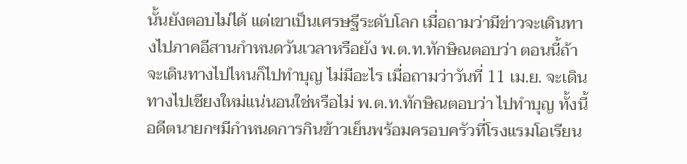นั้นยังตอบไม่ได้ แต่เขาเป็นเศรษฐีระดับโลก เมื่อถามว่ามีข่าวจะเดินทางไปภาคอีสานกำหนดวันเวลาหรือยัง พ.ต.ท.ทักษิณตอบว่า ตอนนี้ถ้าจะเดินทางไปไหนก็ไปทำบุญ ไม่มีอะไร เมื่อถามว่าวันที่ 11 เม.ย. จะเดินทางไปเชียงใหม่แน่นอนใช่หรือไม่ พ.ต.ท.ทักษิณตอบว่า ไปทำบุญ ทั้งนี้อดีตนายกฯมีกำหนดการกินข้าวเย็นพร้อมครอบครัวที่โรงแรมโอเรียน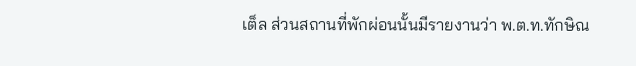เต็ล ส่วนสถานที่พักผ่อนนั้นมีรายงานว่า พ.ต.ท.ทักษิณ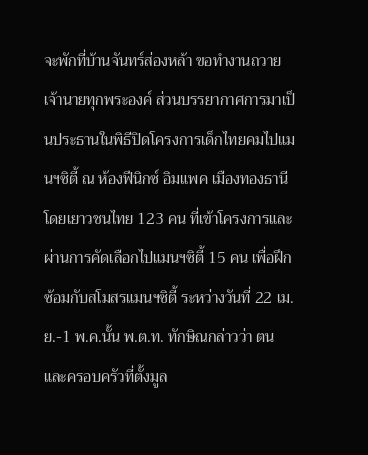จะพักที่บ้านจันทร์ส่องหล้า ขอทำงานถวายเจ้านายทุกพระองค์ ส่วนบรรยากาศการมาเป็นประธานในพิธีปิดโครงการเด็กไทยคมไปแมนฯซิตี้ ณ ห้องฟีนิกซ์ อิมแพค เมืองทองธานี โดยเยาวชนไทย 123 คน ที่เข้าโครงการและผ่านการคัดเลือกไปแมนฯซิตี้ 15 คน เพื่อฝึกซ้อมกับสโมสรแมนฯซิตี้ ระหว่างวันที่ 22 เม.ย.-1 พ.ค.นั้น พ.ต.ท. ทักษิณกล่าวว่า ตนและครอบครัวที่ตั้งมูล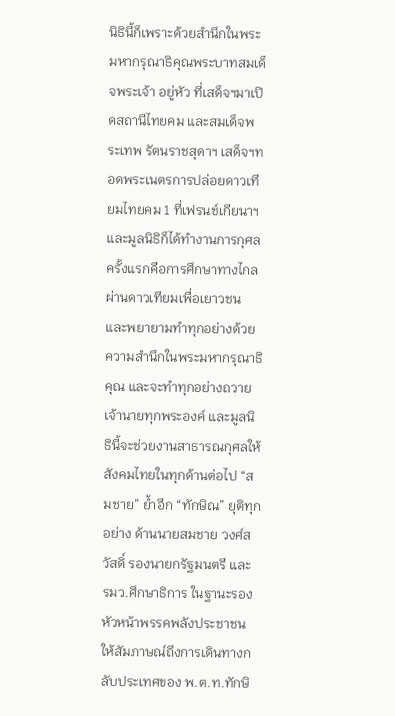นิธินี้ก็เพราะด้วยสำนึกในพระมหากรุณาธิคุณพระบาทสมเด็จพระเจ้า อยู่หัว ที่เสด็จฯมาเปิดสถานีไทยคม และสมเด็จพระเทพ รัตนราชสุดาฯ เสด็จฯทอดพระเนตรการปล่อยดาวเทียมไทยคม 1 ที่เฟรนช์เกียนาฯ และมูลนิธิก็ได้ทำงานการกุศลครั้งแรกคือการศึกษาทางไกลผ่านดาวเทียมเพื่อเยาวชน และพยายามทำทุกอย่างด้วยความสำนึกในพระมหากรุณาธิคุณ และจะทำทุกอย่างถวายเจ้านายทุกพระองค์ และมูลนิธินี้จะช่วยงานสาธารณกุศลให้สังคมไทยในทุกด้านต่อไป “สมชาย” ย้ำอีก “ทักษิณ” ยุติทุกอย่าง ด้านนายสมชาย วงศ์สวัสดิ์ รองนายกรัฐมนตรี และ รมว.ศึกษาธิการ ในฐานะรองหัวหน้าพรรคพลังประชาชน ให้สัมภาษณ์ถึงการเดินทางกลับประเทศของ พ.ต.ท.ทักษิ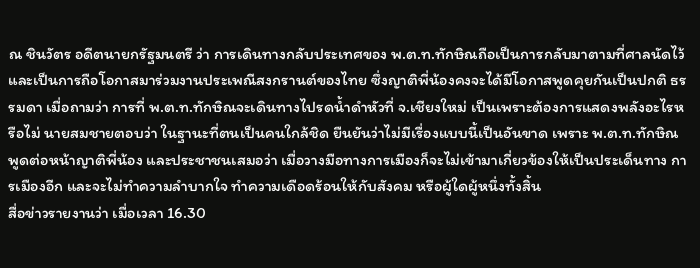ณ ชินวัตร อดีตนายกรัฐมนตรี ว่า การเดินทางกลับประเทศของ พ.ต.ท.ทักษิณถือเป็นการกลับมาตามที่ศาลนัดไว้ และเป็นการถือโอกาสมาร่วมงานประเพณีสงกรานต์ของไทย ซึ่งญาติพี่น้องคงจะได้มีโอกาสพูดคุยกันเป็นปกติ ธรรมดา เมื่อถามว่า การที่ พ.ต.ท.ทักษิณจะเดินทางไปรดน้ำดำหัวที่ จ.เชียงใหม่ เป็นเพราะต้องการแสดงพลังอะไรหรือไม่ นายสมชายตอบว่า ในฐานะที่ตนเป็นคนใกล้ชิด ยืนยันว่าไม่มีเรื่องแบบนี้เป็นอันขาด เพราะ พ.ต.ท.ทักษิณพูดต่อหน้าญาติพี่น้อง และประชาชนเสมอว่า เมื่อวางมือทางการเมืองก็จะไม่เข้ามาเกี่ยวข้องให้เป็นประเด็นทาง การเมืองอีก และจะไม่ทำความลำบากใจ ทำความเดือดร้อนให้กับสังคม หรือผู้ใดผู้หนึ่งทั้งสิ้น
สื่อข่าวรายงานว่า เมื่อเวลา 16.30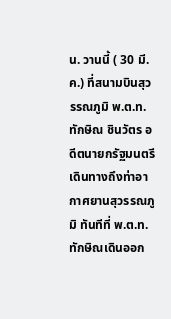น. วานนี้ ( 30 มี.ค.) ที่สนามบินสุวรรณภูมิ พ.ต.ท.ทักษิณ ชินวัตร อดีตนายกรัฐมนตรี เดินทางถึงท่าอากาศยานสุวรรณภูมิ ทันทีที่ พ.ต.ท.ทักษิณเดินออก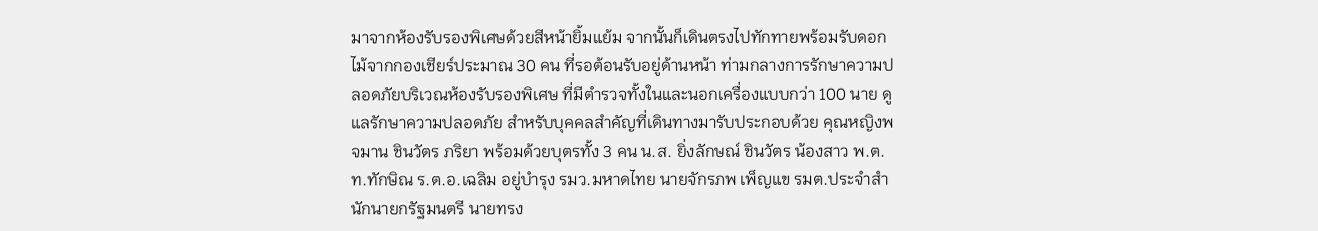มาจากห้องรับรองพิเศษด้วยสีหน้ายิ้มแย้ม จากนั้นก็เดินตรงไปทักทายพร้อมรับดอกไม้จากกองเชียร์ประมาณ 30 คน ที่รอต้อนรับอยู่ด้านหน้า ท่ามกลางการรักษาความปลอดภัยบริเวณห้องรับรองพิเศษ ที่มีตำรวจทั้งในและนอกเครื่องแบบกว่า 100 นาย ดูแลรักษาความปลอดภัย สำหรับบุคคลสำคัญที่เดินทางมารับประกอบด้วย คุณหญิงพจมาน ชินวัตร ภริยา พร้อมด้วยบุตรทั้ง 3 คน น.ส. ยิ่งลักษณ์ ชินวัตร น้องสาว พ.ต.ท.ทักษิณ ร.ต.อ.เฉลิม อยู่บำรุง รมว.มหาดไทย นายจักรภพ เพ็ญแข รมต.ประจำสำนักนายกรัฐมนตรี นายทรง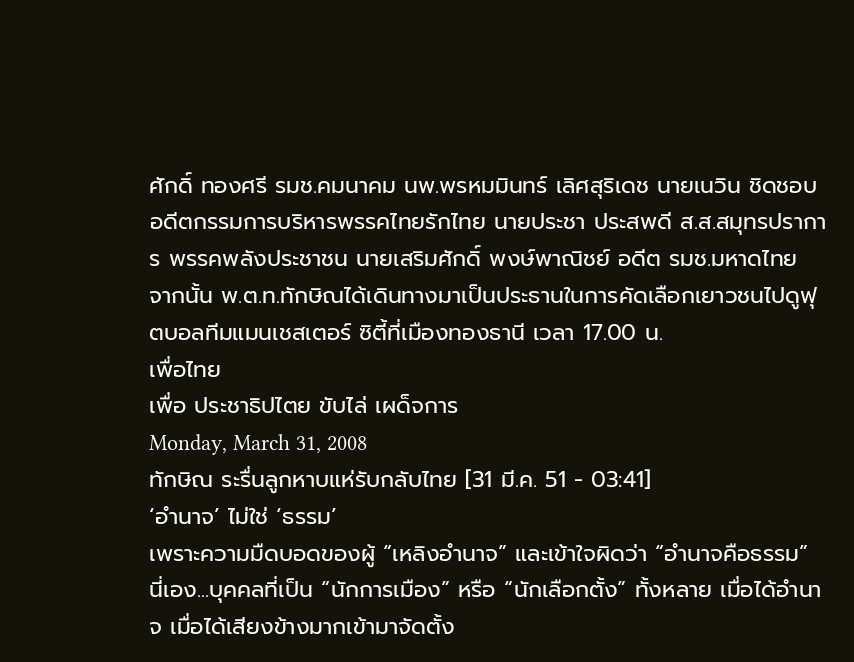ศักดิ์ ทองศรี รมช.คมนาคม นพ.พรหมมินทร์ เลิศสุริเดช นายเนวิน ชิดชอบ อดีตกรรมการบริหารพรรคไทยรักไทย นายประชา ประสพดี ส.ส.สมุทรปราการ พรรคพลังประชาชน นายเสริมศักดิ์ พงษ์พาณิชย์ อดีต รมช.มหาดไทย จากนั้น พ.ต.ท.ทักษิณได้เดินทางมาเป็นประธานในการคัดเลือกเยาวชนไปดูฟุตบอลทีมแมนเชสเตอร์ ซิตี้ที่เมืองทองธานี เวลา 17.00 น.
เพื่อไทย
เพื่อ ประชาธิปไตย ขับไล่ เผด็จการ
Monday, March 31, 2008
ทักษิณ ระรื่นลูกหาบแห่รับกลับไทย [31 มี.ค. 51 - 03:41]
‘อำนาจ’ ไม่ใช่ ‘ธรรม’
เพราะความมืดบอดของผู้ “เหลิงอำนาจ” และเข้าใจผิดว่า “อำนาจคือธรรม” นี่เอง...บุคคลที่เป็น “นักการเมือง” หรือ “นักเลือกตั้ง” ทั้งหลาย เมื่อได้อำนาจ เมื่อได้เสียงข้างมากเข้ามาจัดตั้ง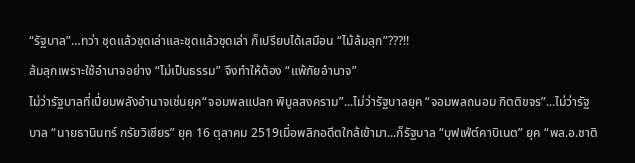“รัฐบาล”…ทว่า ชุดแล้วชุดเล่าและชุดแล้วชุดเล่า ก็เปรียบได้เสมือน “ไม้ล้มลุก”???!!
ล้มลุกเพราะใช้อำนาจอย่าง “ไม่เป็นธรรม” จึงทำให้ต้อง “แพ้ภัยอำนาจ”
ไม่ว่ารัฐบาลที่เปี่ยมพลังอำนาจเช่นยุค“จอมพลแปลก พิบูลสงคราม”...ไม่ว่ารัฐบาลยุค “จอมพลถนอม กิตติขจร”...ไม่ว่ารัฐบาล “นายธานินทร์ กรัยวิเชียร” ยุค 16 ตุลาคม 2519เมื่อพลิกอดีตใกล้เข้ามา...ก็รัฐบาล “บุฟเฟ่ต์คาบิเนต” ยุค “พล.อ.ชาติ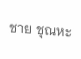ชาย ชุณหะ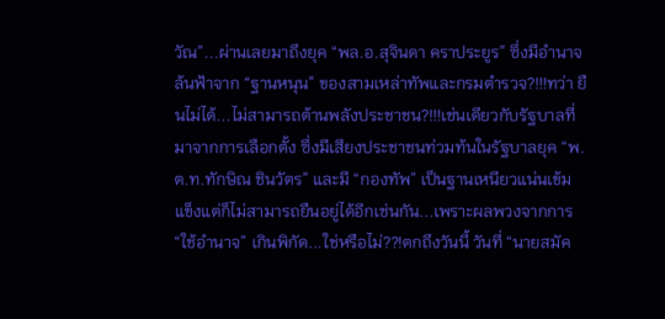วัณ”...ผ่านเลยมาถึงยุค “พล.อ.สุจินดา คราประยูร” ซึ่งมีอำนาจล้นฟ้าจาก “ฐานหนุน” ของสามเหล่าทัพและกรมตำรวจ?!!!ทว่า ยืนไม่ได้...ไม่สามารถต้านพลังประชาชน?!!!เช่นเดียวกับรัฐบาลที่มาจากการเลือกตั้ง ซึ่งมีเสียงประชาชนท่วมท้นในรัฐบาลยุค “พ.ต.ท.ทักษิณ ชินวัตร” และมี “กองทัพ” เป็นฐานเหนียวแน่นเข้มแข็งแต่ก็ไม่สามารถยืนอยู่ได้อีกเช่นกัน...เพราะผลพวงจากการ “ใช้อำนาจ” เกินพิกัด...ใช่หรือไม่??!ตกถึงวันนี้ วันที่ “นายสมัค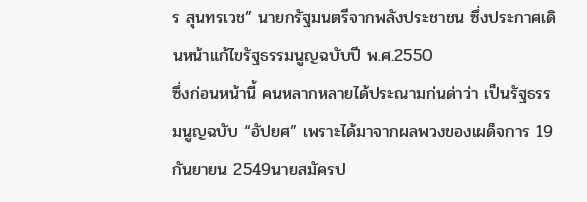ร สุนทรเวช” นายกรัฐมนตรีจากพลังประชาชน ซึ่งประกาศเดินหน้าแก้ไขรัฐธรรมนูญฉบับปี พ.ศ.2550
ซึ่งก่อนหน้านี้ คนหลากหลายได้ประณามก่นด่าว่า เป็นรัฐธรรมนูญฉบับ “อัปยศ” เพราะได้มาจากผลพวงของเผด็จการ 19 กันยายน 2549นายสมัครป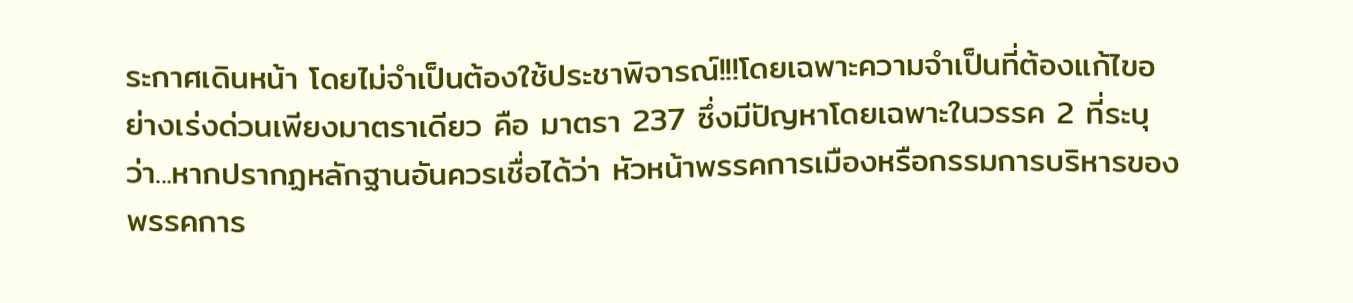ระกาศเดินหน้า โดยไม่จำเป็นต้องใช้ประชาพิจารณ์!!!โดยเฉพาะความจำเป็นที่ต้องแก้ไขอย่างเร่งด่วนเพียงมาตราเดียว คือ มาตรา 237 ซึ่งมีปัญหาโดยเฉพาะในวรรค 2 ที่ระบุว่า...หากปรากฏหลักฐานอันควรเชื่อได้ว่า หัวหน้าพรรคการเมืองหรือกรรมการบริหารของพรรคการ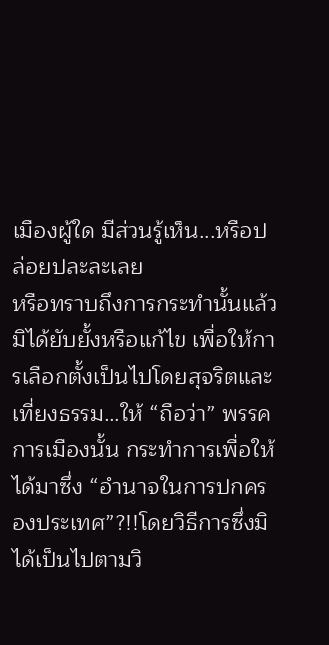เมืองผู้ใด มีส่วนรู้เห็น...หรือปล่อยปละละเลย
หรือทราบถึงการกระทำนั้นแล้วมิได้ยับยั้งหรือแก้ไข เพื่อให้การเลือกตั้งเป็นไปโดยสุจริตและเที่ยงธรรม…ให้ “ถือว่า” พรรคการเมืองนั้น กระทำการเพื่อให้ได้มาซึ่ง “อำนาจในการปกครองประเทศ”?!!โดยวิธีการซึ่งมิได้เป็นไปตามวิ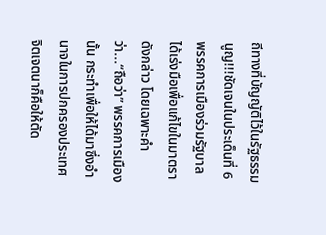ถีทางที่บัญญัติไว้ในรัฐธรรมนูญ!!!ชัดเจนในประเด็นที่ 6 พรรคการเมืองร่วมรัฐบาล ได้เร่งมือเพื่อแก้ไขในมาตราดังกล่าว โดยเฉพาะคำว่า...“ถือว่า” พรรคการเมืองนั้น กระทำเพื่อให้ได้มาซึ่งอำนาจในการปกครองประเทศ
จิตเจตนาก็คือให้ตัด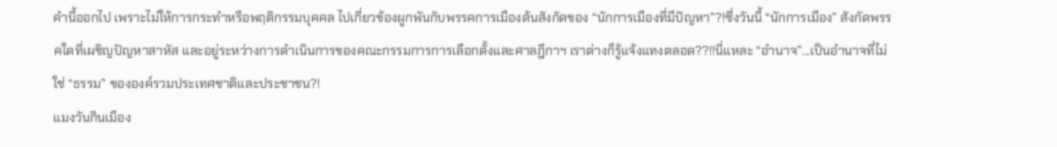คำนี้ออกไป เพราะไม่ให้การกระทำหรือพฤติกรรมบุคคล ไปเกี่ยวข้องผูกพันกับพรรคการเมืองต้นสังกัดของ “นักการเมืองที่มีปัญหา”?!ซึ่งวันนี้ “นักการเมือง” สังกัดพรรคใดที่เผชิญปัญหาสาหัส และอยู่ระหว่างการดำเนินการของคณะกรรมการการเลือกตั้งและศาลฎีกาฯ เราต่างก็รู้แจ้งแทงตลอด??!!นี่แหละ “อำนาจ”...เป็นอำนาจที่ไม่ใช่ “ธรรม” ขององค์รวมประเทศชาติและประชาชน?!
แมงวันกินเมือง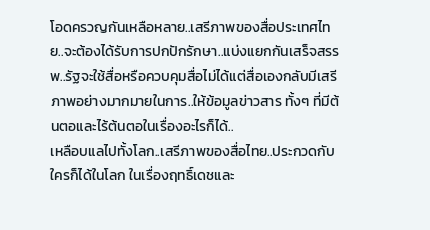โอดครวญกันเหลือหลาย..เสรีภาพของสื่อประเทศไทย..จะต้องได้รับการปกปักรักษา..แบ่งแยกกันเสร็จสรรพ..รัฐจะใช้สื่อหรือควบคุมสื่อไม่ได้แต่สื่อเองกลับมีเสรีภาพอย่างมากมายในการ..ให้ข้อมูลข่าวสาร ทั้งๆ ที่มีต้นตอและไร้ต้นตอในเรื่องอะไรก็ได้..
เหลือบแลไปทั้งโลก..เสรีภาพของสื่อไทย..ประกวดกับใครก็ได้ในโลก ในเรื่องฤทธิ์เดชและ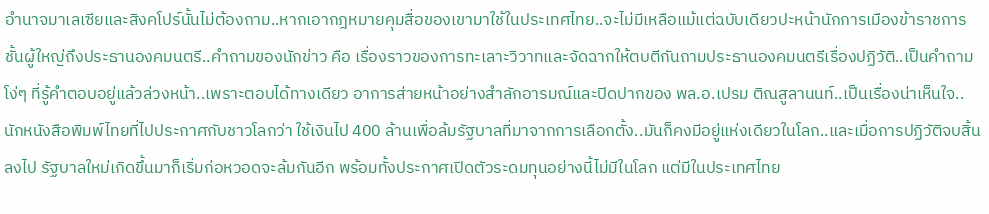อำนาจมาเลเซียและสิงคโปร์นั้นไม่ต้องถาม..หากเอากฎหมายคุมสื่อของเขามาใช้ในประเทศไทย..จะไม่มีเหลือแม้แต่ฉบับเดียวปะหน้านักการเมืองข้าราชการชั้นผู้ใหญ่ถึงประธานองคมนตรี..คำถามของนักข่าว คือ เรื่องราวของการทะเลาะวิวาทและจัดฉากให้ตบตีกันถามประธานองคมนตรีเรื่องปฏิวัติ..เป็นคำถามโง่ๆ ที่รู้คำตอบอยู่แล้วล่วงหน้า..เพราะตอบได้ทางเดียว อาการส่ายหน้าอย่างสำลักอารมณ์และปิดปากของ พล.อ.เปรม ติณสูลานนท์..เป็นเรื่องน่าเห็นใจ..
นักหนังสือพิมพ์ไทยที่ไปประกาศกับชาวโลกว่า ใช้เงินไป 400 ล้านเพื่อล้มรัฐบาลที่มาจากการเลือกตั้ง..มันก็คงมีอยู่แห่งเดียวในโลก..และเมื่อการปฏิวัติจบสิ้นลงไป รัฐบาลใหม่เกิดขึ้นมาก็เริ่มก่อหวอดจะล้มกันอีก พร้อมทั้งประกาศเปิดตัวระดมทุนอย่างนี้ไม่มีในโลก แต่มีในประเทศไทย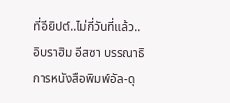ที่อียิปต์..ไม่กี่วันที่แล้ว..อิบราฮิม อีสซา บรรณาธิการหนังสือพิมพ์อัล-ดุ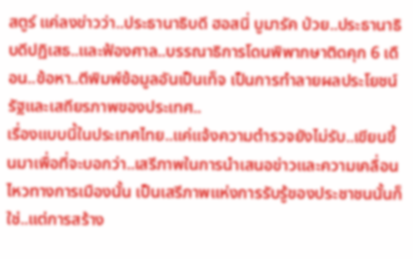สตูร์ แค่ลงข่าวว่า..ประธานาธิบดี ฮอสนี่ บูมารัค ป่วย..ประธานาธิบดีปฏิเสธ..และฟ้องศาล..บรรณาธิการโดนพิพากษาติดคุก 6 เดือน..ข้อหา..ตีพิมพ์ข้อมูลอันเป็นเท็จ เป็นการทำลายผลประโยชน์รัฐและเสถียรภาพของประเทศ..
เรื่องแบบนี้ในประเทศไทย..แค่แจ้งความตำรวจยังไม่รับ..เขียนขึ้นมาเพื่อที่จะบอกว่า..เสรีภาพในการนำเสนอข่าวและความเคลื่อนไหวทางการเมืองนั้น เป็นเสรีภาพแห่งการรับรู้ของประชาชนนั้นก็ใช่..แต่การสร้าง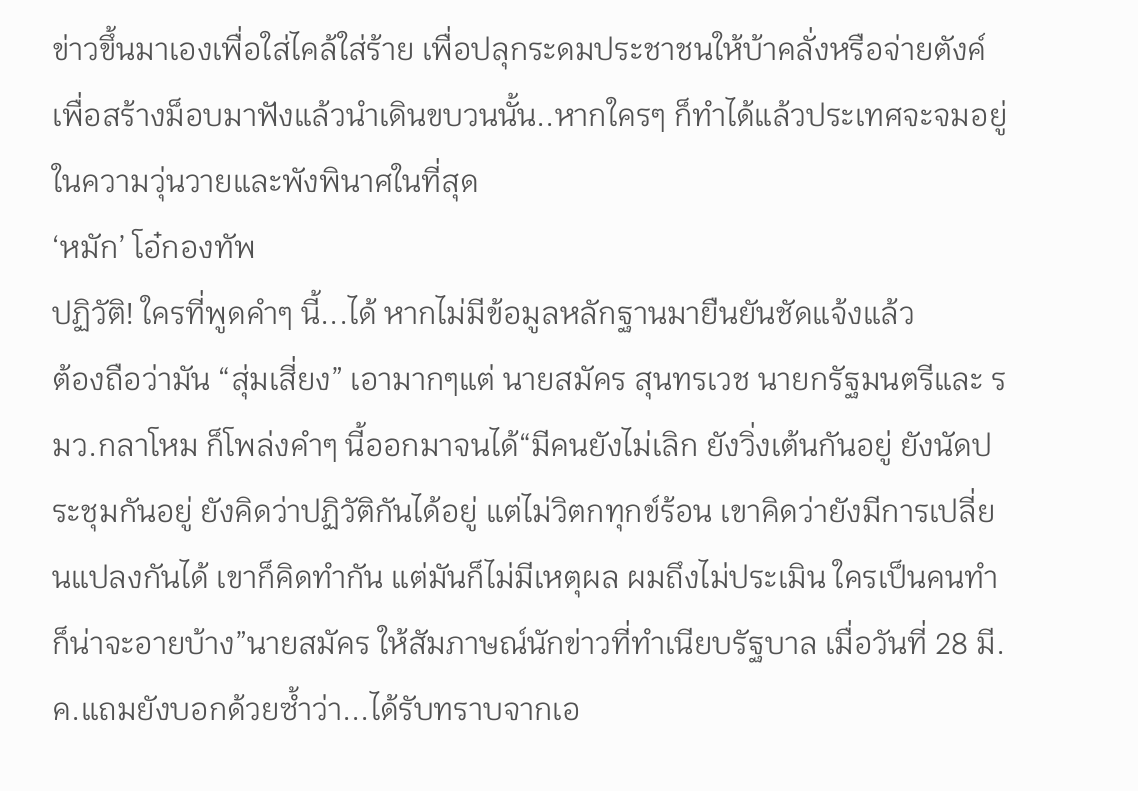ข่าวขึ้นมาเองเพื่อใส่ไคล้ใส่ร้าย เพื่อปลุกระดมประชาชนให้บ้าคลั่งหรือจ่ายตังค์ เพื่อสร้างม็อบมาฟังแล้วนำเดินขบวนนั้น..หากใครๆ ก็ทำได้แล้วประเทศจะจมอยู่ในความวุ่นวายและพังพินาศในที่สุด
‘หมัก’ โอ๋กองทัพ
ปฏิวัติ! ใครที่พูดคำๆ นี้...ได้ หากไม่มีข้อมูลหลักฐานมายืนยันชัดแจ้งแล้ว
ต้องถือว่ามัน “สุ่มเสี่ยง” เอามากๆแต่ นายสมัคร สุนทรเวช นายกรัฐมนตรีและ รมว.กลาโหม ก็โพล่งคำๆ นี้ออกมาจนได้“มีคนยังไม่เลิก ยังวิ่งเต้นกันอยู่ ยังนัดประชุมกันอยู่ ยังคิดว่าปฏิวัติกันได้อยู่ แต่ไม่วิตกทุกข์ร้อน เขาคิดว่ายังมีการเปลี่ยนแปลงกันได้ เขาก็คิดทำกัน แต่มันก็ไม่มีเหตุผล ผมถึงไม่ประเมิน ใครเป็นคนทำก็น่าจะอายบ้าง”นายสมัคร ให้สัมภาษณ์นักข่าวที่ทำเนียบรัฐบาล เมื่อวันที่ 28 มี.ค.แถมยังบอกด้วยซ้ำว่า...ได้รับทราบจากเอ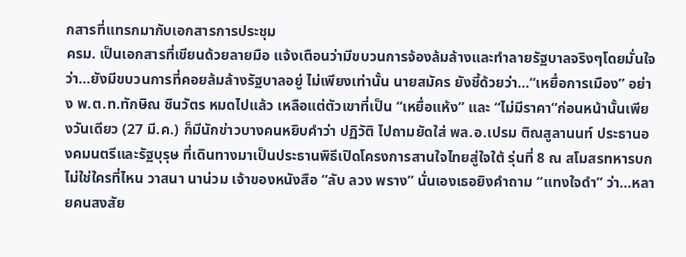กสารที่แทรกมากับเอกสารการประชุม
ครม. เป็นเอกสารที่เขียนด้วยลายมือ แจ้งเตือนว่ามีขบวนการจ้องล้มล้างและทำลายรัฐบาลจริงๆโดยมั่นใจว่า...ยังมีขบวนการที่คอยล้มล้างรัฐบาลอยู่ ไม่เพียงเท่านั้น นายสมัคร ยังชี้ด้วยว่า...“เหยื่อการเมือง” อย่าง พ.ต.ท.ทักษิณ ชินวัตร หมดไปแล้ว เหลือแต่ตัวเขาที่เป็น “เหยื่อแห้ง” และ “ไม่มีราคา”ก่อนหน้านั้นเพียงวันเดียว (27 มี.ค.) ก็มีนักข่าวบางคนหยิบคำว่า ปฏิวัติ ไปถามยัดใส่ พล.อ.เปรม ติณสูลานนท์ ประธานองคมนตรีและรัฐบุรุษ ที่เดินทางมาเป็นประธานพิธีเปิดโครงการสานใจไทยสู่ใจใต้ รุ่นที่ 8 ณ สโมสรทหารบก
ไม่ใช่ใครที่ไหน วาสนา นาน่วม เจ้าของหนังสือ “ลับ ลวง พราง” นั่นเองเธอยิงคำถาม “แทงใจดำ” ว่า...หลายคนสงสัย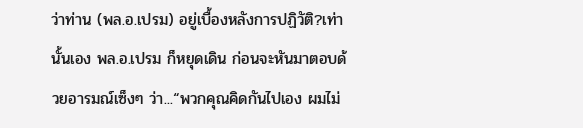ว่าท่าน (พล.อ.เปรม) อยู่เบื้องหลังการปฏิวัติ?เท่านั้นเอง พล.อ.เปรม ก็หยุดเดิน ก่อนจะหันมาตอบด้วยอารมณ์เซ็งๆ ว่า...“พวกคุณคิดกันไปเอง ผมไม่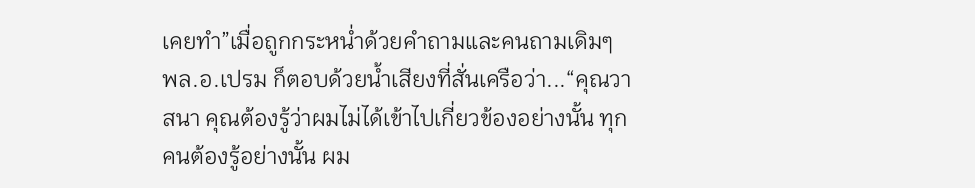เคยทำ”เมื่อถูกกระหน่ำด้วยคำถามและคนถามเดิมๆ พล.อ.เปรม ก็ตอบด้วยน้ำเสียงที่สั่นเครือว่า...“คุณวาสนา คุณต้องรู้ว่าผมไม่ได้เข้าไปเกี่ยวข้องอย่างนั้น ทุกคนต้องรู้อย่างนั้น ผม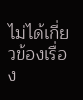ไม่ได้เกี่ยวข้องเรื่อง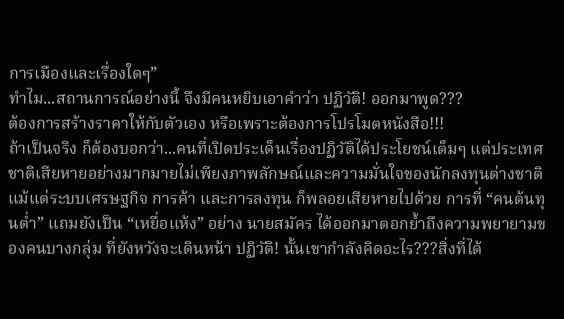การเมืองและเรื่องใดๆ”
ทำไม...สถานการณ์อย่างนี้ จึงมีคนหยิบเอาคำว่า ปฏิวัติ! ออกมาพูด???
ต้องการสร้างราคาให้กับตัวเอง หรือเพราะต้องการโปรโมตหนังสือ!!!
ถ้าเป็นจริง ก็ต้องบอกว่า...คนที่เปิดประเด็นเรื่องปฏิวัติได้ประโยชน์เต็มๆ แต่ประเทศชาติเสียหายอย่างมากมายไม่เพียงภาพลักษณ์และความมั่นใจของนักลงทุนต่างชาติ แม้แต่ระบบเศรษฐกิจ การค้า และการลงทุน ก็พลอยเสียหายไปด้วย การที่ “คนต้นทุนต่ำ” แถมยังเป็น “เหยื่อแห้ง” อย่าง นายสมัคร ได้ออกมาตอกย้ำถึงความพยายามของคนบางกลุ่ม ที่ยังหวังจะเดินหน้า ปฏิวัติ! นั้นเขากำลังคิดอะไร???สิ่งที่ได้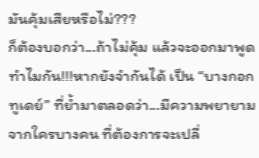มันคุ้มเสียหรือไม่???
ก็ต้องบอกว่า...ถ้าไม่คุ้ม แล้วจะออกมาพูดทำไมกัน!!!หากยังจำกันได้ เป็น “บางกอกทูเดย์” ที่ย้ำมาตลอดว่า...มีความพยายามจากใครบางคน ที่ต้องการจะเปลี่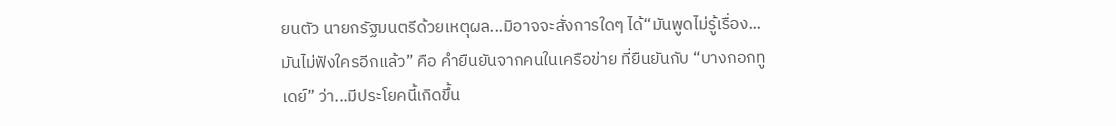ยนตัว นายกรัฐมนตรีด้วยเหตุผล...มิอาจจะสั่งการใดๆ ได้“มันพูดไม่รู้เรื่อง...มันไม่ฟังใครอีกแล้ว” คือ คำยืนยันจากคนในเครือข่าย ที่ยืนยันกับ “บางกอกทูเดย์” ว่า...มีประโยคนี้เกิดขึ้น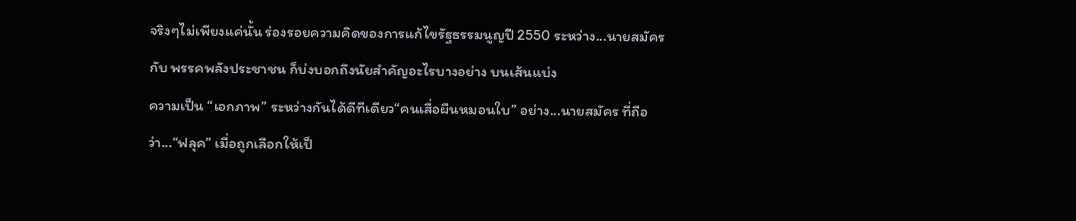จริงๆไม่เพียงแค่นั้น ร่องรอยความคิดของการแก้ไขรัฐธรรมนูญปี 2550 ระหว่าง...นายสมัคร กับ พรรคพลังประชาชน ก็บ่งบอกถึงนัยสำคัญอะไรบางอย่าง บนเส้นแบ่ง
ความเป็น “เอกภาพ” ระหว่างกันได้ดีทีเดียว“คนเสื่อผืนหมอนใบ” อย่าง...นายสมัคร ที่ถือว่า...“ฟลุค” เมื่อถูกเลือกให้เป็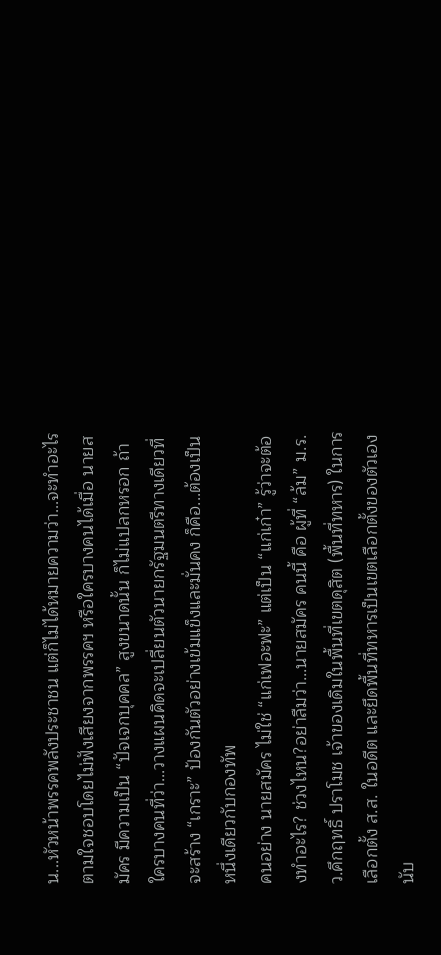น...หัวหน้าพรรคพลังประชาชน แต่ก็ไม่ได้หมายความว่า...จะทำอะไรตามใจชอบโดยไม่ฟังเสียงจากพรรคฯ หรือใครบางคนได้เมื่อ นายสมัคร มีความเป็น “ปัจเจกบุคคล” สูงขนาดนั้น ก็ไม่แปลกหรอก ถ้าใครบางคนที่ว่า...วางแผนคิดจะเปลี่ยนตัวนายกรัฐมนตรีทางเดียวที่จะสร้าง “เกราะ” ป้องกันตัวอย่างเข้มแข็งและมั่นคง ก็คือ...ต้องเป็นหนึ่งเดียวกับกองทัพ
คนอย่าง นายสมัคร ไม่ใช่ “แก่เฟอะฟะ” แต่เป็น “แก่เก๋า” รู้ว่าจะต้องทำอะไร? ช่วงไหน?อย่าลืมว่า...นายสมัคร คนนี้ คือ ผู้ที่ “ล้ม” ม.ร.ว.คึกฤทธิ์ ปราโมช เจ้าของเดิมในพื้นที่เขตดุสิต (พื้นที่ทหาร) ในการเลือกตั้ง ส.ส. ในอดีต และยึดพื้นที่ทหารเป็นเขตเลือกตั้งของตัวเอง นับ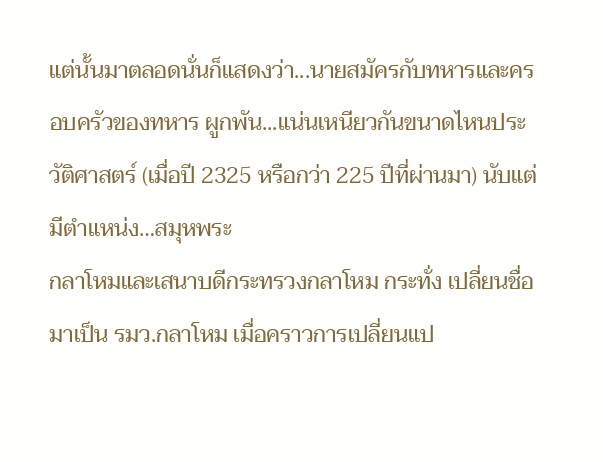แต่นั้นมาตลอดนั่นก็แสดงว่า...นายสมัครกับทหารและครอบครัวของทหาร ผูกพัน...แน่นเหนียวกันขนาดไหนประวัติศาสตร์ (เมื่อปี 2325 หรือกว่า 225 ปีที่ผ่านมา) นับแต่มีตำแหน่ง…สมุหพระ
กลาโหมและเสนาบดีกระทรวงกลาโหม กระทั่ง เปลี่ยนชื่อมาเป็น รมว.กลาโหม เมื่อคราวการเปลี่ยนแป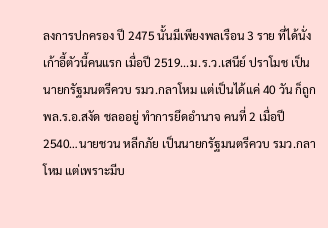ลงการปกครอง ปี 2475 นั้นมีเพียงพลเรือน 3 ราย ที่ได้นั่งเก้าอี้ตัวนี้คนแรก เมื่อปี 2519...ม.ร.ว.เสนีย์ ปราโมช เป็นนายกรัฐมนตรีควบ รมว.กลาโหม แต่เป็นได้แค่ 40 วัน ก็ถูก พล.ร.อ.สงัด ชลออยู่ ทำการยึดอำนาจ คนที่ 2 เมื่อปี 2540…นายชวน หลีกภัย เป็นนายกรัฐมนตรีควบ รมว.กลาโหม แต่เพราะมีบ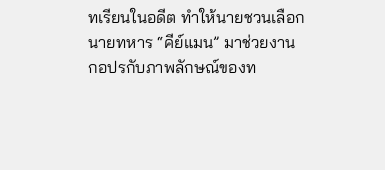ทเรียนในอดีต ทำให้นายชวนเลือก นายทหาร “คีย์แมน” มาช่วยงาน
กอปรกับภาพลักษณ์ของท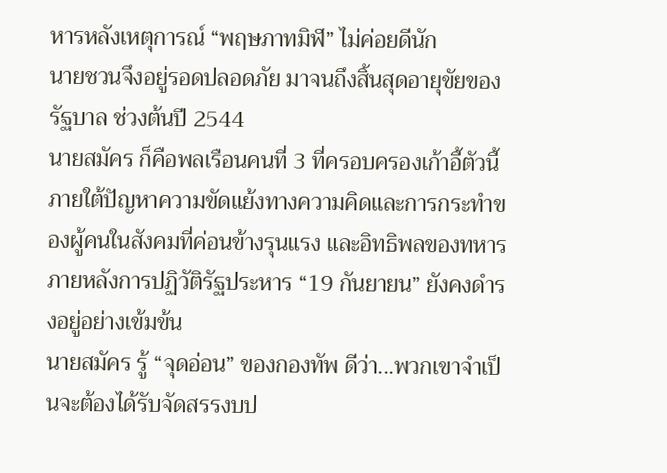หารหลังเหตุการณ์ “พฤษภาทมิฬ” ไม่ค่อยดีนัก
นายชวนจึงอยู่รอดปลอดภัย มาจนถึงสิ้นสุดอายุขัยของรัฐบาล ช่วงต้นปี 2544
นายสมัคร ก็คือพลเรือนคนที่ 3 ที่ครอบครองเก้าอี้ตัวนี้ ภายใต้ปัญหาความขัดแย้งทางความคิดและการกระทำของผู้คนในสังคมที่ค่อนข้างรุนแรง และอิทธิพลของทหารภายหลังการปฏิวัติรัฐประหาร “19 กันยายน” ยังคงดำรงอยู่อย่างเข้มข้น
นายสมัคร รู้ “จุดอ่อน” ของกองทัพ ดีว่า...พวกเขาจำเป็นจะต้องได้รับจัดสรรงบป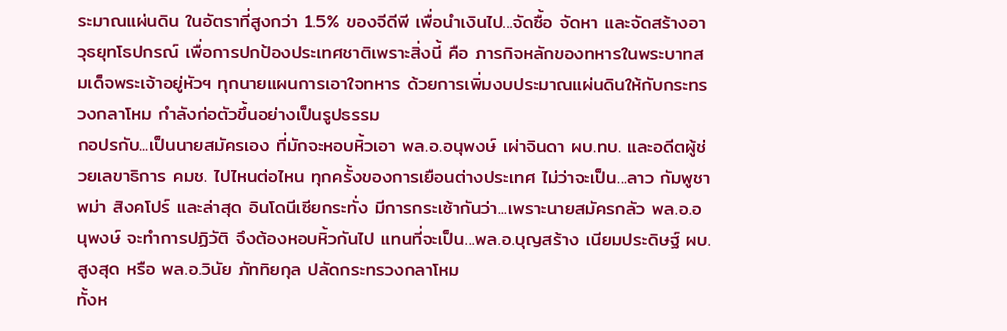ระมาณแผ่นดิน ในอัตราที่สูงกว่า 1.5% ของจีดีพี เพื่อนำเงินไป...จัดซื้อ จัดหา และจัดสร้างอาวุธยุทโธปกรณ์ เพื่อการปกป้องประเทศชาติเพราะสิ่งนี้ คือ ภารกิจหลักของทหารในพระบาทสมเด็จพระเจ้าอยู่หัวฯ ทุกนายแผนการเอาใจทหาร ด้วยการเพิ่มงบประมาณแผ่นดินให้กับกระทรวงกลาโหม กำลังก่อตัวขึ้นอย่างเป็นรูปธรรม
กอปรกับ...เป็นนายสมัครเอง ที่มักจะหอบหิ้วเอา พล.อ.อนุพงษ์ เผ่าจินดา ผบ.ทบ. และอดีตผู้ช่วยเลขาธิการ คมช. ไปไหนต่อไหน ทุกครั้งของการเยือนต่างประเทศ ไม่ว่าจะเป็น...ลาว กัมพูชา พม่า สิงคโปร์ และล่าสุด อินโดนีเซียกระทั่ง มีการกระเซ้ากันว่า...เพราะนายสมัครกลัว พล.อ.อนุพงษ์ จะทำการปฏิวัติ จึงต้องหอบหิ้วกันไป แทนที่จะเป็น...พล.อ.บุญสร้าง เนียมประดิษฐ์ ผบ.สูงสุด หรือ พล.อ.วินัย ภัททิยกุล ปลัดกระทรวงกลาโหม
ทั้งห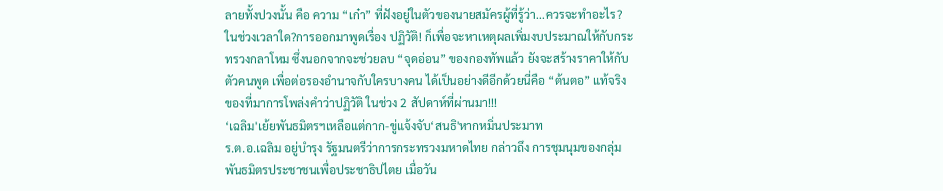ลายทั้งปวงนั้น คือ ความ “เก๋า” ที่ฝังอยู่ในตัวของนายสมัครผู้ที่รู้ว่า...ควรจะทำอะไร? ในช่วงเวลาใด?การออกมาพูดเรื่อง ปฏิวัติ! ก็เพื่อจะหาเหตุผลเพิ่มงบประมาณให้กับกระทรวงกลาโหม ซึ่งนอกจากจะช่วยลบ “จุดอ่อน” ของกองทัพแล้ว ยังจะสร้างราคาให้กับตัวคนพูด เพื่อต่อรองอำนาจกับใครบางคน ได้เป็นอย่างดีอีกด้วยนี่คือ “ต้นตอ” แท้จริง ของที่มาการโพล่งคำว่าปฏิวัติ ในช่วง 2 สัปดาห์ที่ผ่านมา!!!
‘เฉลิม'เย้ยพันธมิตรฯเหลือแต่กาก-ขู่แจ้งจับ‘สนธิ'หากหมิ่นประมาท
ร.ต.อ.เฉลิม อยู่บำรุง รัฐมนตรีว่าการกระทรวงมหาดไทย กล่าวถึง การชุมนุมของกลุ่มพันธมิตรประชาชนเพื่อประชาธิปไตย เมื่อวัน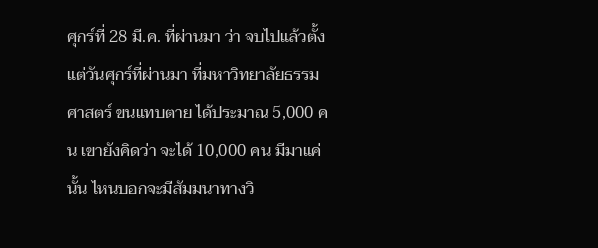ศุกร์ที่ 28 มี.ค. ที่ผ่านมา ว่า จบไปแล้วตั้งแต่วันศุกร์ที่ผ่านมา ที่มหาวิทยาลัยธรรมศาสตร์ ขนแทบตาย ได้ประมาณ 5,000 คน เขายังคิดว่า จะได้ 10,000 คน มีมาแค่นั้น ไหนบอกจะมีสัมมนาทางวิ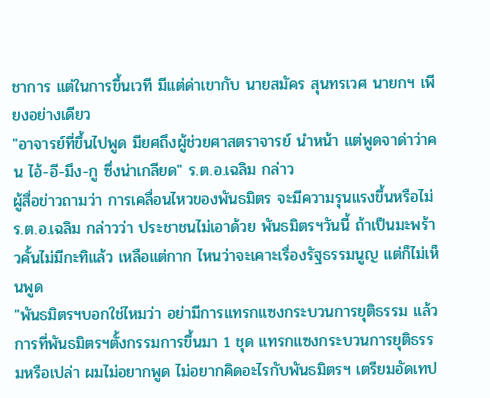ชาการ แต่ในการขึ้นเวที มีแต่ด่าเขากับ นายสมัคร สุนทรเวศ นายกฯ เพียงอย่างเดียว
"อาจารย์ที่ขึ้นไปพูด มียศถึงผู้ช่วยศาสตราจารย์ นำหน้า แต่พูดจาด่าว่าคน ไอ้-อี-มึง-กู ซึ่งน่าเกลียด" ร.ต.อ.เฉลิม กล่าว
ผู้สื่อข่าวถามว่า การเคลื่อนไหวของพันธมิตร จะมีความรุนแรงขึ้นหรือไม่ ร.ต.อ.เฉลิม กล่าวว่า ประชาชนไม่เอาด้วย พันธมิตรฯวันนี้ ถ้าเป็นมะพร้าวคั้นไม่มีกะทิแล้ว เหลือแต่กาก ไหนว่าจะเคาะเรื่องรัฐธรรมนูญ แต่ก็ไม่เห็นพูด
"พันธมิตรฯบอกใช่ไหมว่า อย่ามีการแทรกแซงกระบวนการยุติธรรม แล้วการที่พันธมิตรฯตั้งกรรมการขึ้นมา 1 ชุด แทรกแซงกระบวนการยุติธรรมหรือเปล่า ผมไม่อยากพูด ไม่อยากคิดอะไรกับพันธมิตรฯ เตรียมอัดเทป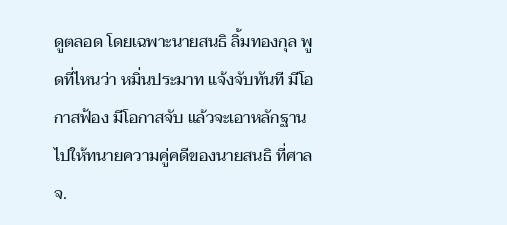ดูตลอด โดยเฉพาะนายสนธิ ลิ้มทองกุล พูดที่ไหนว่า หมิ่นประมาท แจ้งจับทันที มีโอกาสฟ้อง มีโอกาสจับ แล้วจะเอาหลักฐานไปให้ทนายความคู่คดีของนายสนธิ ที่ศาลจ.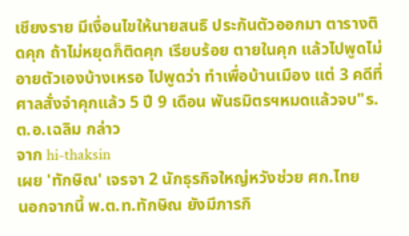เชียงราย มีเงื่อนไขให้นายสนธิ ประกันตัวออกมา ตารางติดคุก ถ้าไม่หยุดก็ติดคุก เรียบร้อย ตายในคุก แล้วไปพูดไม่อายตัวเองบ้างเหรอ ไปพูดว่า ทำเพื่อบ้านเมือง แต่ 3 คดีที่ศาลสั่งจำคุกแล้ว 5 ปี 9 เดือน พันธมิตรฯหมดแล้วจบ"ร.ต.อ.เฉลิม กล่าว
จาก hi-thaksin
เผย 'ทักษิณ' เจรจา 2 นักธุรกิจใหญ่หวังช่วย ศก.ไทย
นอกจากนี้ พ.ต.ท.ทักษิณ ยังมีภารกิ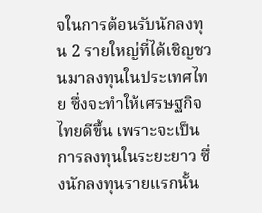จในการต้อนรับนักลงทุน 2 รายใหญ่ที่ได้เชิญชวนมาลงทุนในประเทศไทย ซึ่งจะทำให้เศรษฐกิจไทยดีขึ้น เพราะจะเป็นการลงทุนในระยะยาว ซึ่งนักลงทุนรายแรกนั้น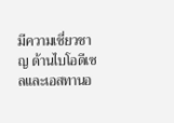มีความเชี่ยวชาญ ด้านไบโอดีเซลและเอสทานอ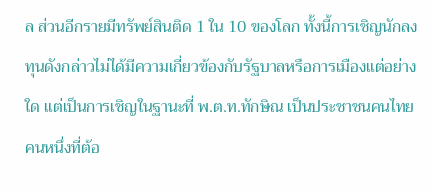ล ส่วนอีกรายมีทรัพย์สินติด 1 ใน 10 ของโลก ทั้งนี้การเชิญนักลงทุนดังกล่าวไม่ได้มีความเกี่ยวข้องกับรัฐบาลหรือการเมืองแต่อย่างใด แต่เป็นการเชิญในฐานะที่ พ.ต.ท.ทักษิณ เป็นประชาชนคนไทยคนหนึ่งที่ต้อ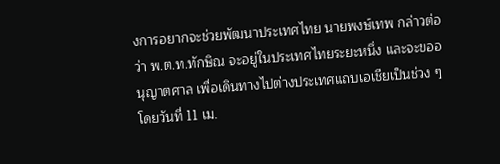งการอยากจะช่วยพัฒนาประเทศไทย นายพงษ์เทพ กล่าวต่อว่า พ.ต.ท.ทักษิณ จะอยู่ในประเทศไทยระยะหนึ่ง และจะขออนุญาตศาล เพื่อเดินทางไปต่างประเทศแถบเอเชียเป็นช่วง ๆ โดยวันที่ 11 เม.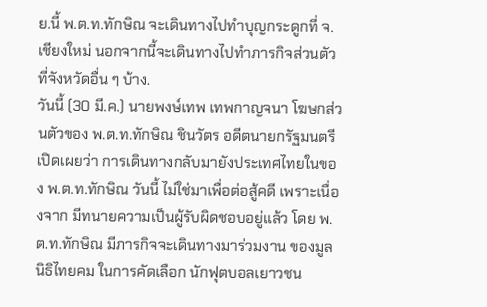ย.นี้ พ.ต.ท.ทักษิณ จะเดินทางไปทำบุญกระดูกที่ จ.เชียงใหม่ นอกจากนี้จะเดินทางไปทำภารกิจส่วนตัวที่จังหวัดอื่น ๆ บ้าง.
วันนี้ (30 มี.ค.) นายพงษ์เทพ เทพกาญจนา โฆษกส่วนตัวของ พ.ต.ท.ทักษิณ ชินวัตร อดีตนายกรัฐมนตรี เปิดเผยว่า การเดินทางกลับมายังประเทศไทยในของ พ.ต.ท.ทักษิณ วันนี้ ไม่ใช่มาเพื่อต่อสู้คดี เพราะเนื่องจาก มีทนายความเป็นผู้รับผิดชอบอยู่แล้ว โดย พ.ต.ท.ทักษิณ มีภารกิจจะเดินทางมาร่วมงาน ของมูลนิธิไทยคม ในการคัดเลือก นักฟุตบอลเยาวชน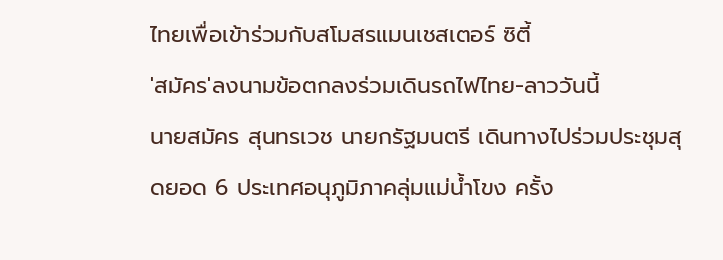ไทยเพื่อเข้าร่วมกับสโมสรแมนเชสเตอร์ ซิตี้
'สมัคร'ลงนามข้อตกลงร่วมเดินรถไฟไทย-ลาววันนี้
นายสมัคร สุนทรเวช นายกรัฐมนตรี เดินทางไปร่วมประชุมสุดยอด 6 ประเทศอนุภูมิภาคลุ่มแม่น้ำโขง ครั้ง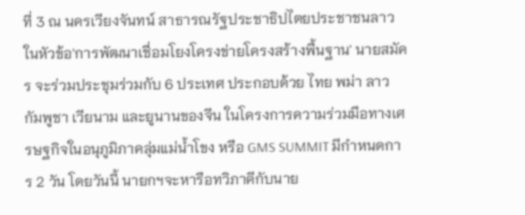ที่ 3 ณ นครเวียงจันทน์ สาธารณรัฐประชาธิปไตยประชาชนลาว ในหัวข้อ'การพัฒนาเชื่อมโยงโครงข่ายโครงสร้างพื้นฐาน' นายสมัคร จะร่วมประชุมร่วมกับ 6 ประเทศ ประกอบด้วย ไทย พม่า ลาว กัมพูชา เวียนาม และยูนานของจีน ในโครงการความร่วมมือทางเศรษฐกิจในอนุภูมิภาคลุ่มแม่น้ำโขง หรือ GMS SUMMIT มีกำหนดการ 2 วัน โดยวันนี้ นายกฯจะหารือทวิภาคีกับนาย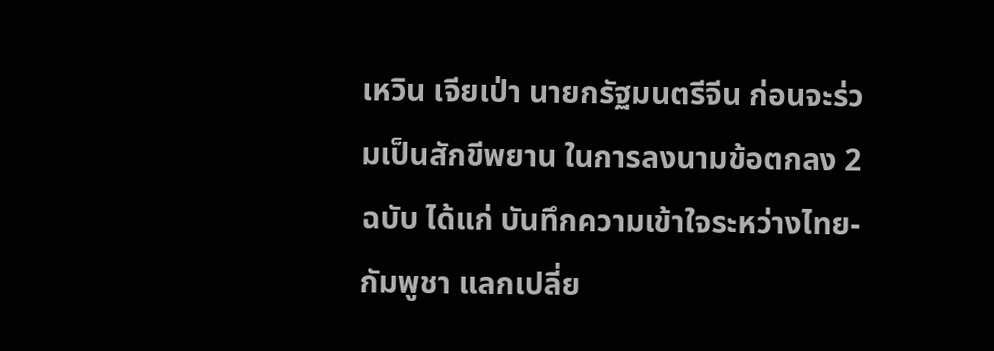เหวิน เจียเป่า นายกรัฐมนตรีจีน ก่อนจะร่วมเป็นสักขีพยาน ในการลงนามข้อตกลง 2 ฉบับ ได้แก่ บันทึกความเข้าใจระหว่างไทย-กัมพูชา แลกเปลี่ย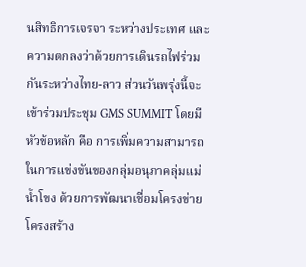นสิทธิการเจรจา ระหว่างประเทศ และความตกลงว่าด้วยการเดินรถไฟร่วมกันระหว่างไทย-ลาว ส่วนวันพรุ่งนี้จะเข้าร่วมประชุม GMS SUMMIT โดยมีหัวข้อหลัก คือ การเพิ่มความสามารถในการแข่งขันของกลุ่มอนุภาคลุ่มแม่น้ำโขง ด้วยการพัฒนาเชื่อมโครงข่ายโครงสร้าง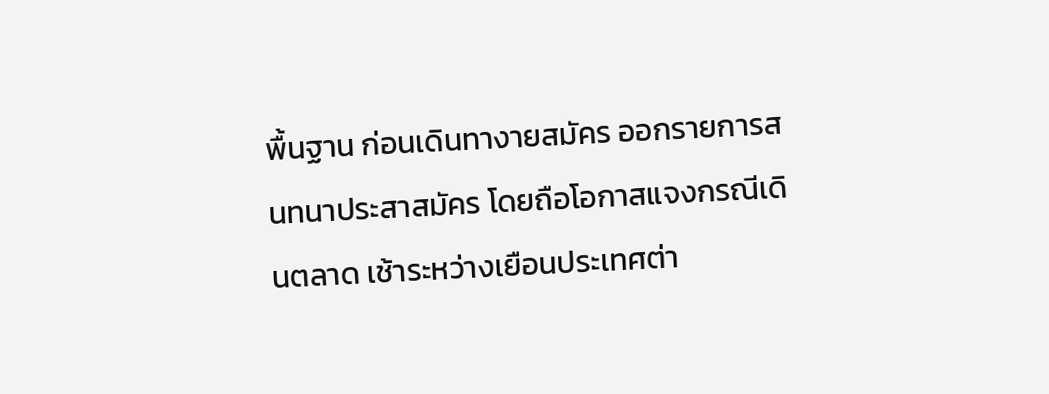พื้นฐาน ก่อนเดินทางายสมัคร ออกรายการสนทนาประสาสมัคร โดยถือโอกาสแจงกรณีเดินตลาด เช้าระหว่างเยือนประเทศต่า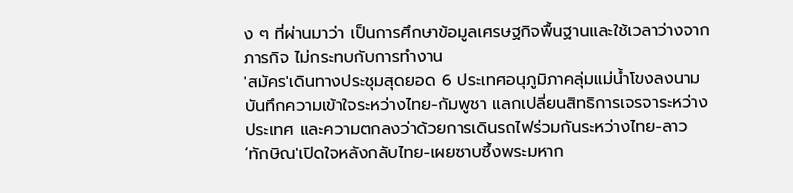ง ๆ ที่ผ่านมาว่า เป็นการศึกษาข้อมูลเศรษฐกิจพื้นฐานและใช้เวลาว่างจากภารกิจ ไม่กระทบกับการทำงาน
'สมัคร'เดินทางประชุมสุดยอด 6 ประเทศอนุภูมิภาคลุ่มแม่น้ำโขงลงนามบันทึกความเข้าใจระหว่างไทย-กัมพูชา แลกเปลี่ยนสิทธิการเจรจาระหว่างประเทศ และความตกลงว่าด้วยการเดินรถไฟร่วมกันระหว่างไทย-ลาว
‘ทักษิณ'เปิดใจหลังกลับไทย-เผยซาบซึ้งพระมหาก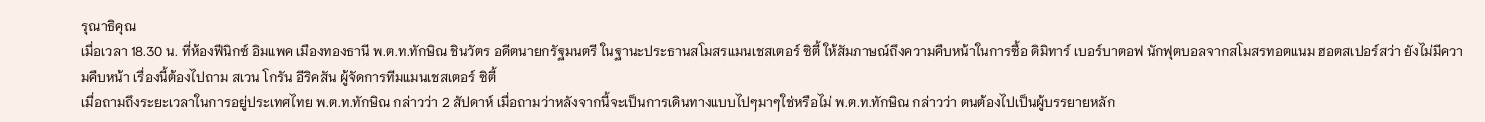รุณาธิคุณ
เมื่อเวลา 18.30 น. ที่ห้องฟีนิกซ์ อิมแพค เมืองทองธานี พ.ต.ท.ทักษิณ ชินวัตร อดีตนายกรัฐมนตรี ในฐานะประธานสโมสรแมนเชสเตอร์ ซิตี้ ให้สัมภาษณ์ถึงความคืบหน้าในการซื้อ ดิมิทาร์ เบอร์บาตอฟ นักฟุตบอลจากสโมสรทอตแนม ฮอตสเปอร์สว่า ยังไม่มีความคืบหน้า เรื่องนี้ต้องไปถาม สเวน โกรัน อีริคสัน ผู้จัดการทีมแมนเชสเตอร์ ซิตี้
เมื่อถามถึงระยะเวลาในการอยู่ประเทศไทย พ.ต.ท.ทักษิณ กล่าวว่า 2 สัปดาห์ เมื่อถามว่าหลังจากนี้จะเป็นการเดินทางแบบไปๆมาๆใช่หรือไม่ พ.ต.ท.ทักษิณ กล่าวว่า ตนต้องไปเป็นผู้บรรยายหลัก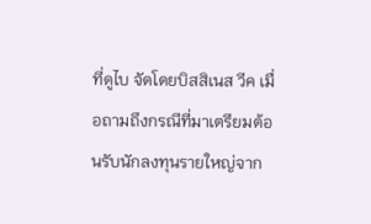ที่ดูไบ จัดโดยบิสสิเนส วีค เมื่อถามถึงกรณีที่มาเตรียมต้อนรับนักลงทุนรายใหญ่จาก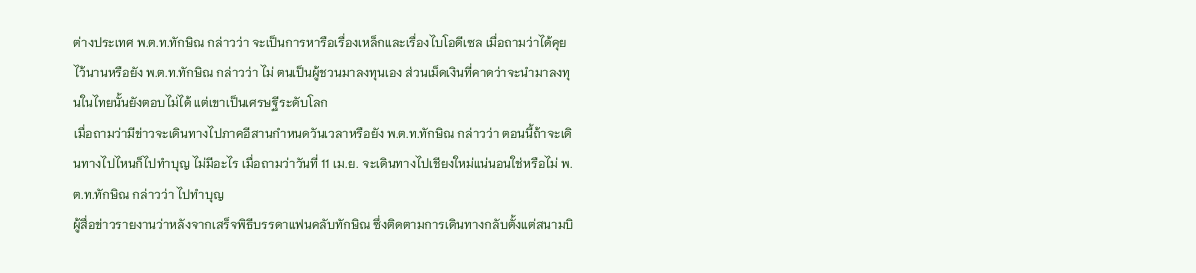ต่างประเทศ พ.ต.ท.ทักษิณ กล่าวว่า จะเป็นการหารือเรื่องเหล็กและเรื่องไบโอดีเซล เมื่อถามว่าได้คุยไว้นานหรือยัง พ.ต.ท.ทักษิณ กล่าวว่า ไม่ ตนเป็นผู้ชวนมาลงทุนเอง ส่วนเม็ดเงินที่คาดว่าจะนำมาลงทุนในไทยนั้นยังตอบไม่ได้ แต่เขาเป็นเศรษฐีระดับโลก
เมื่อถามว่ามีข่าวจะเดินทางไปภาคอีสานกำหนดวันเวลาหรือยัง พ.ต.ท.ทักษิณ กล่าวว่า ตอนนี้ถ้าจะเดินทางไปไหนก็ไปทำบุญ ไม่มีอะไร เมื่อถามว่าวันที่ 11 เม.ย. จะเดินทางไปเชียงใหม่แน่นอนใช่หรือไม่ พ.ต.ท.ทักษิณ กล่าวว่า ไปทำบุญ
ผู้สื่อข่าวรายงานว่าหลังจากเสร็จพิธีบรรดาแฟนคลับทักษิณ ซึ่งติดตามการเดินทางกลับตั้งแต่สนามบิ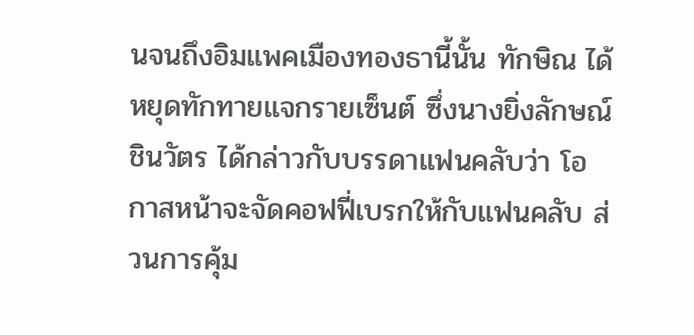นจนถึงอิมแพคเมืองทองธานี้นั้น ทักษิณ ได้หยุดทักทายแจกรายเซ็นต์ ซึ่งนางยิ่งลักษณ์ ชินวัตร ได้กล่าวกับบรรดาแฟนคลับว่า โอกาสหน้าจะจัดคอฟฟี่เบรกให้กับแฟนคลับ ส่วนการคุ้ม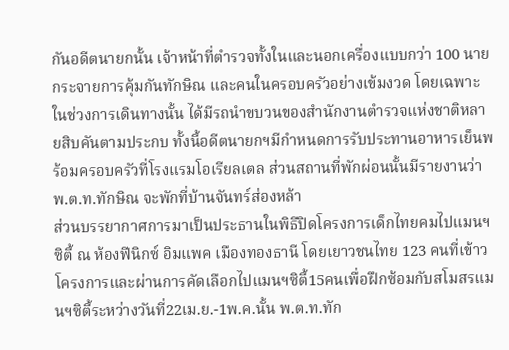กันอดีตนายกนั้น เจ้าหน้าที่ตำรวจทั้งในและนอกเครื่องแบบกว่า 100 นายกระจายการคุ้มกันทักษิณ และคนในครอบครัวอย่างเข้มงวด โดยเฉพาะในช่วงการเดินทางนั้น ได้มีรถนำขบวนของสำนักงานตำรวจแห่งชาติหลายสิบคันตามประกบ ทั้งนี้อดีตนายกฯมีกำหนดการรับประทานอาหารเย็นพร้อมครอบครัวที่โรงแรมโอเรียลเตล ส่วนสถานที่พักผ่อนนั้นมีรายงานว่าพ.ต.ท.ทักษิณ จะพักที่บ้านจันทร์ส่องหล้า
ส่วนบรรยากาศการมาเป็นประธานในพิธีปิดโครงการเด็กไทยคมไปแมนฯซิตี้ ณ ห้องฟีนิกซ์ อิมแพค เมืองทองธานี โดยเยาวชนไทย 123 คนที่เข้าวโครงการและผ่านการคัดเลือกไปแมนฯซิตี้15คนเพื่อฝึกซ้อมกับสโมสรแมนฯซิตี้ระหว่างวันที่22เม.ย.-1พ.ค.นั้น พ.ต.ท.ทัก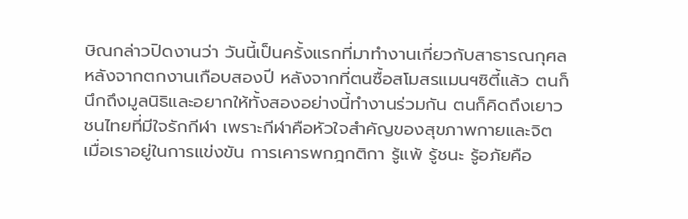ษิณกล่าวปิดงานว่า วันนี้เป็นครั้งแรกที่มาทำงานเกี่ยวกับสาธารณกุศลหลังจากตกงานเกือบสองปี หลังจากที่ตนซื้อสโมสรแมนฯซิตี้แล้ว ตนก็นึกถึงมูลนิธิและอยากให้ทั้งสองอย่างนี้ทำงานร่วมกัน ตนก็คิดถึงเยาวชนไทยที่มีใจรักกีฬา เพราะกีฬาคือหัวใจสำคัญของสุขภาพกายและจิต เมื่อเราอยู่ในการแข่งขัน การเคารพกฎกติกา รู้แพ้ รู้ชนะ รู้อภัยคือ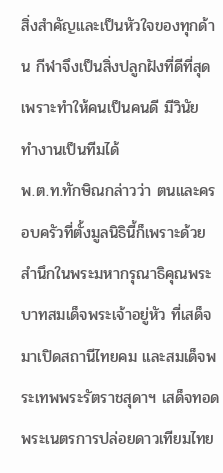สิ่งสำคัญและเป็นหัวใจของทุกด้าน กีฬาจึงเป็นสิ่งปลูกฝังที่ดีที่สุด เพราะทำให้คนเป็นคนดี มีวินัย ทำงานเป็นทีมได้
พ.ต.ท.ทักษิณกล่าวว่า ตนและครอบครัวที่ตั้งมูลนิธินี้ก็เพราะด้วยสำนึกในพระมหากรุณาธิคุณพระบาทสมเด็จพระเจ้าอยู่หัว ที่เสด็จมาเปิดสถานีไทยคม และสมเด็จพระเทพพระรัตราชสุดาฯ เสด็จทอดพระเนตรการปล่อยดาวเทียมไทย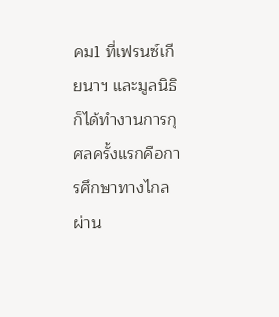คม1 ที่เฟรนซ์เกียนาฯ และมูลนิธิก็ได้ทำงานการกุศลครั้งแรกคือการศึกษาทางไกลผ่าน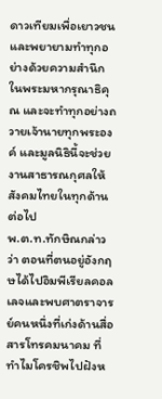ดาวเทียมเพื่อเยาวชนและพยายามทำทุกอย่างด้วยความสำนึกในพระมหากรุณาธิคุณ และจะทำทุกอย่างถวายเจ้านายทุกพระองค์ และมูลนิธินี้จะช่วยงานสาธารณกุศลให้สังคมไทยในทุกด้านต่อไป
พ.ต.ท.ทักษิณกล่าวว่า ตอนที่ตนอยู่อังกฤษได้ไปอิมพีเรียลคอลเลจและพบศาตราจารย์คนหนึ่งที่เก่งด้านสื่อสารโทรคมนาคม ที่ทำไมโครชิพไปฝังห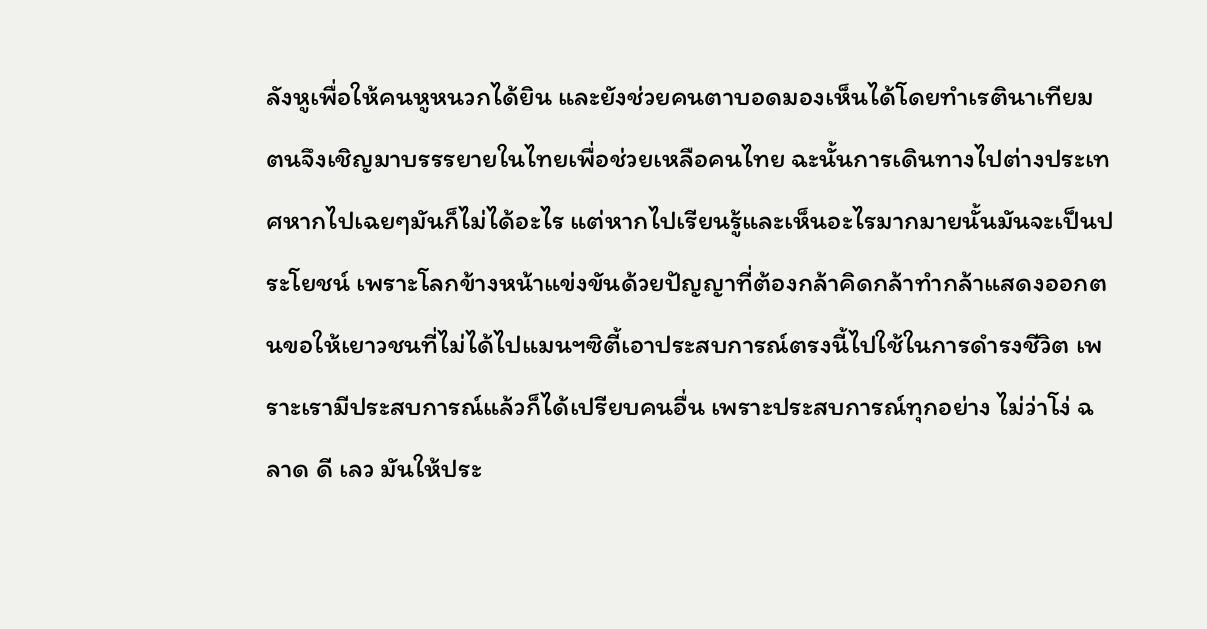ลังหูเพื่อให้คนหูหนวกได้ยิน และยังช่วยคนตาบอดมองเห็นได้โดยทำเรตินาเทียม ตนจึงเชิญมาบรรรยายในไทยเพื่อช่วยเหลือคนไทย ฉะนั้นการเดินทางไปต่างประเทศหากไปเฉยๆมันก็ไม่ได้อะไร แต่หากไปเรียนรู้และเห็นอะไรมากมายนั้นมันจะเป็นประโยชน์ เพราะโลกข้างหน้าแข่งขันด้วยปัญญาที่ต้องกล้าคิดกล้าทำกล้าแสดงออกตนขอให้เยาวชนที่ไม่ได้ไปแมนฯซิตี้เอาประสบการณ์ตรงนี้ไปใช้ในการดำรงชีวิต เพราะเรามีประสบการณ์แล้วก็ได้เปรียบคนอื่น เพราะประสบการณ์ทุกอย่าง ไม่ว่าโง่ ฉลาด ดี เลว มันให้ประ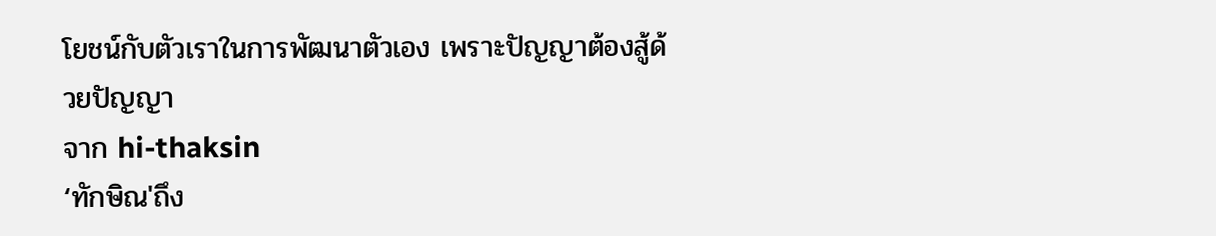โยชน์กับตัวเราในการพัฒนาตัวเอง เพราะปัญญาต้องสู้ด้วยปัญญา
จาก hi-thaksin
‘ทักษิณ'ถึง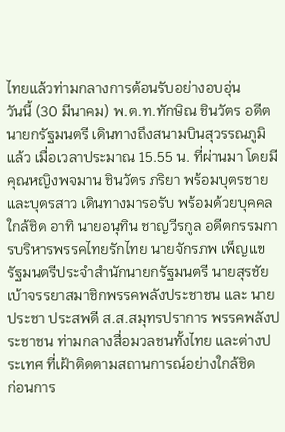ไทยแล้วท่ามกลางการต้อนรับอย่างอบอุ่น
วันนี้ (30 มีนาคม) พ.ต.ท.ทักษิณ ชินวัตร อดีตนายกรัฐมนตรี เดินทางถึงสนามบินสุวรรณภูมิแล้ว เมื่อเวลาประมาณ 15.55 น. ที่ผ่านมา โดยมีคุณหญิงพจมาน ชินวัตร ภริยา พร้อมบุตรชาย และบุตรสาว เดินทางมารอรับ พร้อมด้วยบุคคลใกล้ชิด อาทิ นายอนุทิน ชาญวีรกูล อดีตกรรมการบริหารพรรคไทยรักไทย นายจักรภพ เพ็ญแข รัฐมนตรีประจำสำนักนายกรัฐมนตรี นายสุรชัย เบ้าจรรยาสมาชิกพรรคพลังประชาชน และ นายประชา ประสพดี ส.ส.สมุทรปราการ พรรคพลังประชาชน ท่ามกลางสื่อมวลชนทั้งไทย และต่างประเทศ ที่เฝ้าติดตามสถานการณ์อย่างใกล้ชิด
ก่อนการ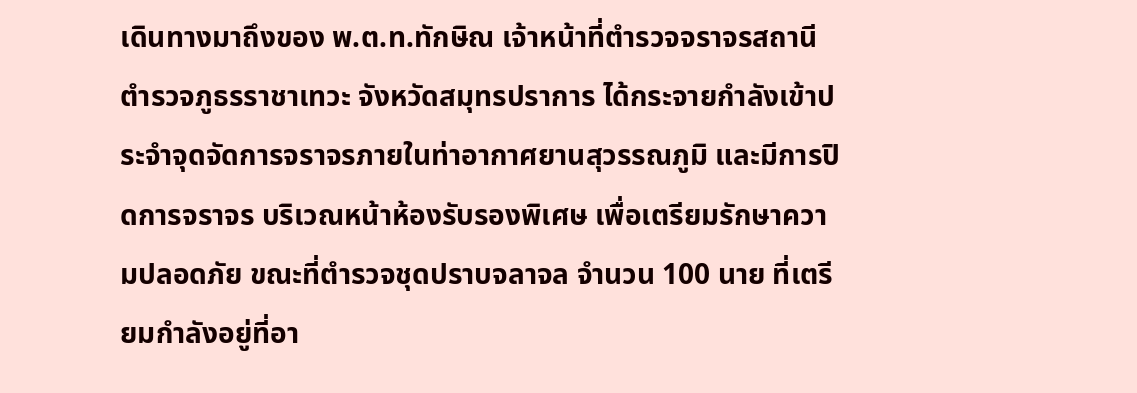เดินทางมาถึงของ พ.ต.ท.ทักษิณ เจ้าหน้าที่ตำรวจจราจรสถานีตำรวจภูธรราชาเทวะ จังหวัดสมุทรปราการ ได้กระจายกำลังเข้าประจำจุดจัดการจราจรภายในท่าอากาศยานสุวรรณภูมิ และมีการปิดการจราจร บริเวณหน้าห้องรับรองพิเศษ เพื่อเตรียมรักษาความปลอดภัย ขณะที่ตำรวจชุดปราบจลาจล จำนวน 100 นาย ที่เตรียมกำลังอยู่ที่อา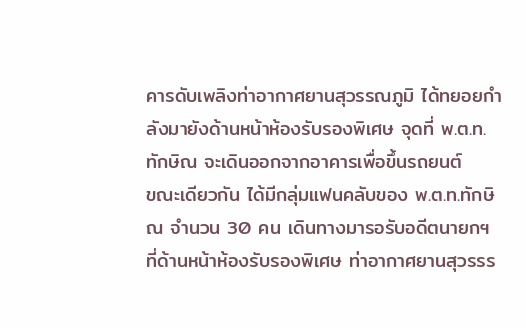คารดับเพลิงท่าอากาศยานสุวรรณภูมิ ได้ทยอยกำลังมายังด้านหน้าห้องรับรองพิเศษ จุดที่ พ.ต.ท.ทักษิณ จะเดินออกจากอาคารเพื่อขึ้นรถยนต์
ขณะเดียวกัน ได้มีกลุ่มแฟนคลับของ พ.ต.ท.ทักษิณ จำนวน 30 คน เดินทางมารอรับอดีตนายกฯ ที่ด้านหน้าห้องรับรองพิเศษ ท่าอากาศยานสุวรรร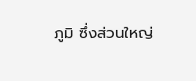ภูมิ ซึ่งส่วนใหญ่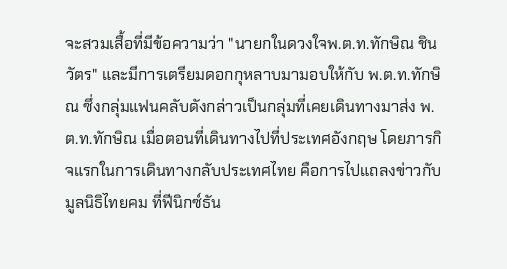จะสวมเสื้อที่มีข้อความว่า "นายกในดวงใจพ.ต.ท.ทักษิณ ชินวัตร" และมีการเตรียมดอกกุหลาบมามอบให้กับ พ.ต.ท.ทักษิณ ซึ่งกลุ่มแฟนคลับดังกล่าวเป็นกลุ่มที่เคยเดินทางมาส่ง พ.ต.ท.ทักษิณ เมื่อตอนที่เดินทางไปที่ประเทศอังกฤษ โดยภารกิจแรกในการเดินทางกลับประเทศไทย คือการไปแถลงข่าวกับมูลนิธิไทยคม ที่ฟีนิกซ์ธัน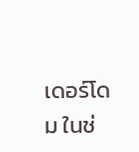เดอร์โดม ในช่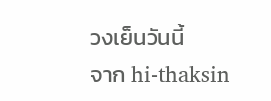วงเย็นวันนี้
จาก hi-thaksin